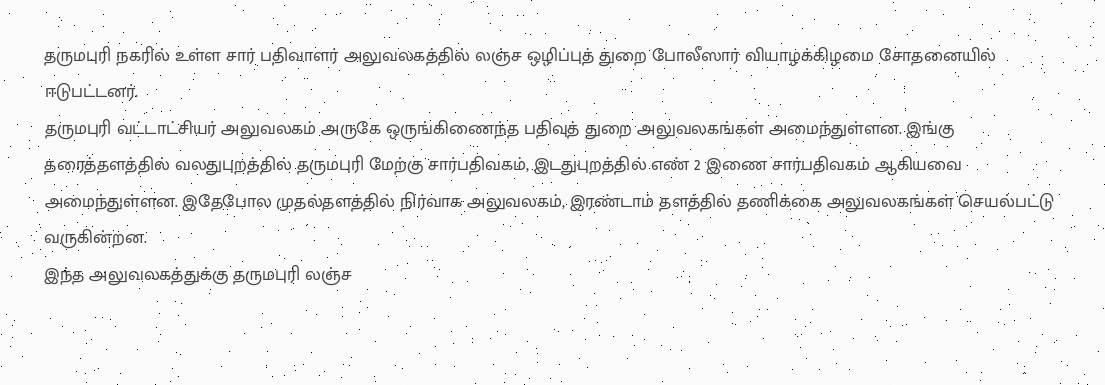தருமபுரி நகரில் உள்ள சார் பதிவாளர் அலுவலகத்தில் லஞ்ச ஒழிப்புத் துறை போலீஸார் வியாழக்கிழமை சோதனையில் ஈடுபட்டனர்.
தருமபுரி வட்டாட்சியர் அலுவலகம் அருகே ஒருங்கிணைந்த பதிவுத் துறை அலுவலகங்கள் அமைந்துள்ளன. இங்கு தரைத்தளத்தில் வலதுபுறத்தில் தருமபுரி மேற்கு சார்பதிவகம், இடதுபுறத்தில் எண் 2 இணை சார்பதிவகம் ஆகியவை அமைந்துள்ளன. இதேபோல முதல்தளத்தில் நிர்வாக அலுவலகம், இரண்டாம் தளத்தில் தணிக்கை அலுவலகங்கள் செயல்பட்டு வருகின்றன.
இந்த அலுவலகத்துக்கு தருமபுரி லஞ்ச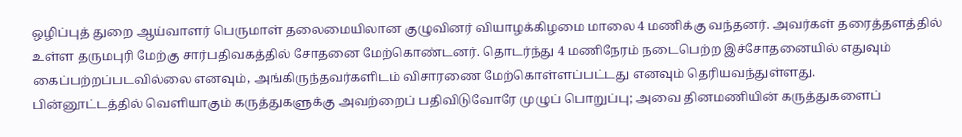ஒழிப்புத் துறை ஆய்வாளர் பெருமாள் தலைமையிலான குழுவினர் வியாழக்கிழமை மாலை 4 மணிக்கு வந்தனர். அவர்கள் தரைத்தளத்தில் உள்ள தருமபுரி மேற்கு சார்பதிவகத்தில் சோதனை மேற்கொண்டனர். தொடர்ந்து 4 மணிநேரம் நடைபெற்ற இச்சோதனையில் எதுவும் கைப்பற்றப்படவில்லை எனவும், அங்கிருந்தவர்களிடம் விசாரணை மேற்கொள்ளப்பட்டது எனவும் தெரியவந்துள்ளது.
பின்னூட்டத்தில் வெளியாகும் கருத்துகளுக்கு அவற்றைப் பதிவிடுவோரே முழுப் பொறுப்பு; அவை தினமணியின் கருத்துகளைப்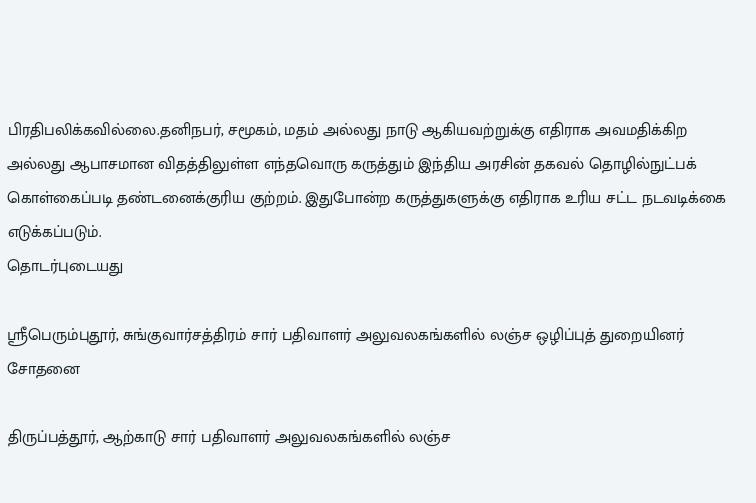பிரதிபலிக்கவில்லை.தனிநபர், சமூகம், மதம் அல்லது நாடு ஆகியவற்றுக்கு எதிராக அவமதிக்கிற அல்லது ஆபாசமான விதத்திலுள்ள எந்தவொரு கருத்தும் இந்திய அரசின் தகவல் தொழில்நுட்பக் கொள்கைப்படி தண்டனைக்குரிய குற்றம். இதுபோன்ற கருத்துகளுக்கு எதிராக உரிய சட்ட நடவடிக்கை எடுக்கப்படும்.
தொடர்புடையது

ஸ்ரீபெரும்புதூர், சுங்குவார்சத்திரம் சார் பதிவாளர் அலுவலகங்களில் லஞ்ச ஒழிப்புத் துறையினர் சோதனை

திருப்பத்தூர், ஆற்காடு சார் பதிவாளர் அலுவலகங்களில் லஞ்ச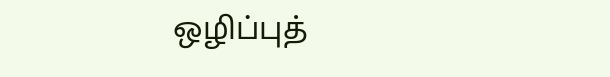ஒழிப்புத்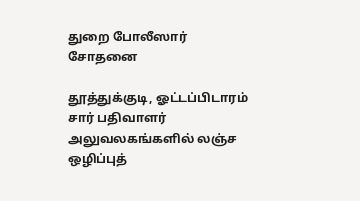துறை போலீஸார் சோதனை

தூத்துக்குடி, ஓட்டப்பிடாரம் சார் பதிவாளர் அலுவலகங்களில் லஞ்ச ஒழிப்புத்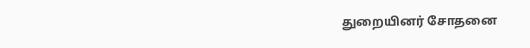துறையினர் சோதனை